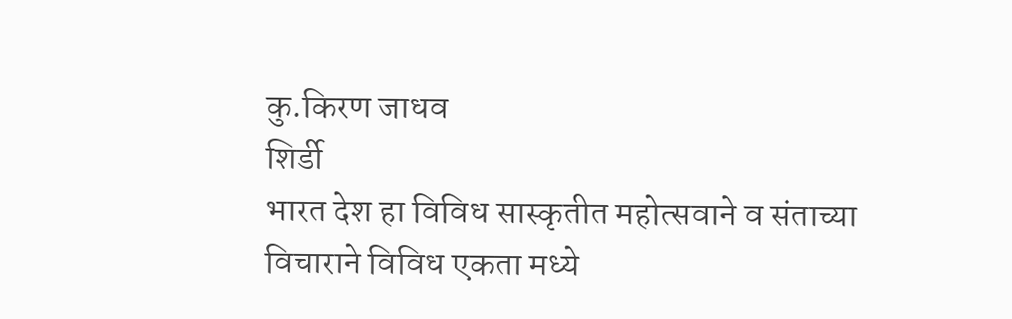कु.किरण जाधव
शिर्डी
भारत देश हा विविध सास्कृतीत महोत्सवाने व संताच्या विचाराने विविध एकता मध्ये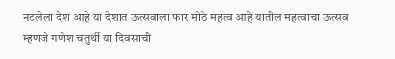नटलेला देश आहे या देशात ऊत्सवाला फार मोठे महत्व आहे यातील महत्वाचा ऊत्सव म्हणजे गणेश चतुर्थी या दिवसाची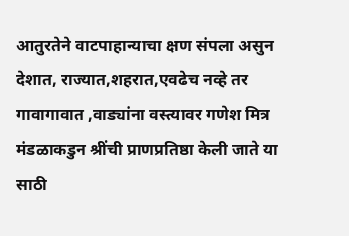आतुरतेने वाटपाहान्याचा क्षण संपला असुन देशात, राज्यात,शहरात,एवढेच नव्हे तर गावागावात ,वाड्यांना वस्त्यावर गणेश मित्र मंडळाकडुन श्रींची प्राणप्रतिष्ठा केली जाते या साठी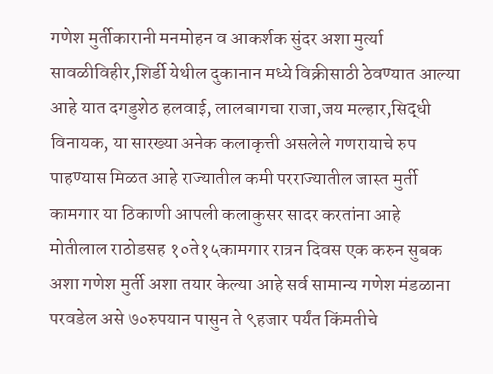गणेश मुर्तीकारानी मनमोहन व आकर्शक सुंदर अशा मुर्त्या सावळीविहीर,शिर्डी येथील दुकानान मध्ये विक्रीसाठी ठेवण्यात आल्या आहे यात दगडुशेठ हलवाई, लालबागचा राजा,जय मल्हार,सिद्धी विनायक, या सारख्या अनेक कलाकृत्ती असलेले गणरायाचे रुप पाहण्यास मिळत आहे राज्यातील कमी परराज्यातील जास्त मुर्ती कामगार या ठिकाणी आपली कलाकुसर सादर करतांना आहे
मोतीलाल राठोडसह १०ते१५कामगार रात्रन दिवस एक करुन सुबक अशा गणेश मुर्ती अशा तयार केल्या आहे सर्व सामान्य गणेश मंडळाना परवडेल असे ७०रुपयान पासुन ते ९हजार पर्यंत किंमतीचे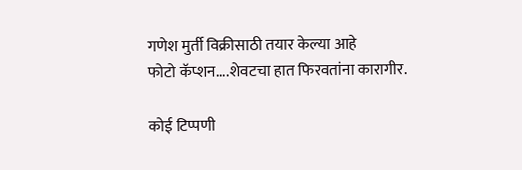गणेश मुर्ती विक्रीसाठी तयार केल्या आहे
फोटो कॅप्शन....शेवटचा हात फिरवतांना कारागीर.

कोई टिप्पणी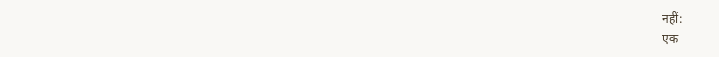नहीं:
एक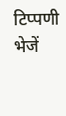टिप्पणी भेजें